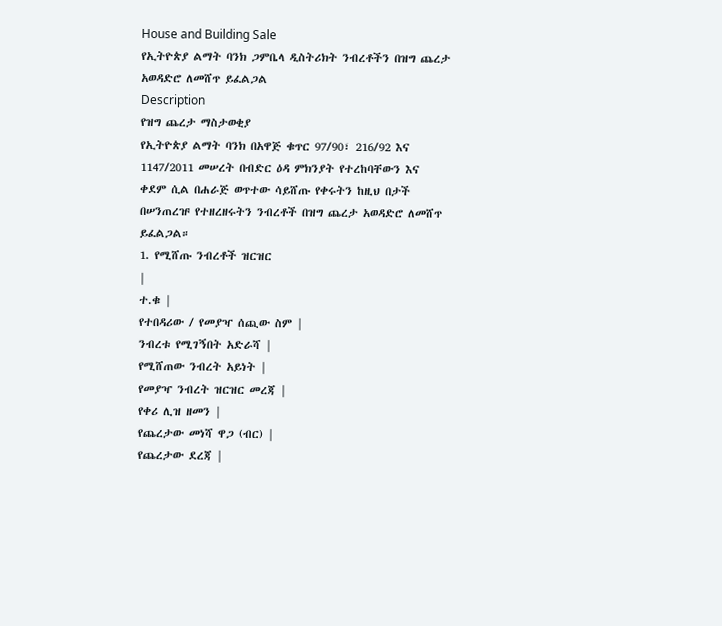House and Building Sale
የኢትዮጵያ ልማት ባንክ ጋምቤላ ዲስትሪክት ንብረቶችን በዝግ ጨረታ አወዳድሮ ለመሸጥ ይፈልጋል
Description
የዝግ ጨረታ ማስታወቂያ
የኢትዮጵያ ልማት ባንክ በአዋጅ ቁጥር 97/90፣ 216/92 እና 1147/2011 መሠረት በብድር ዕዳ ምክንያት የተረከባቸውን እና ቀደም ሲል በሐራጅ ወጥተው ሳይሸጡ የቀሩትን ከዚህ በታች በሠንጠረዡ የተዘረዘሩትን ንብረቶች በዝግ ጨረታ አወዳድሮ ለመሸጥ ይፈልጋል።
1. የሚሸጡ ንብረቶች ዝርዝር
|
ተ.ቁ |
የተበዳሪው / የመያዣ ሰጪው ስም |
ንብረቱ የሚገኝበት አድራሻ |
የሚሸጠው ንብረት አይነት |
የመያዣ ንብረት ዝርዝር መረጃ |
የቀሪ ሊዝ ዘመን |
የጨረታው መነሻ ዋጋ (ብር) |
የጨረታው ደረጃ |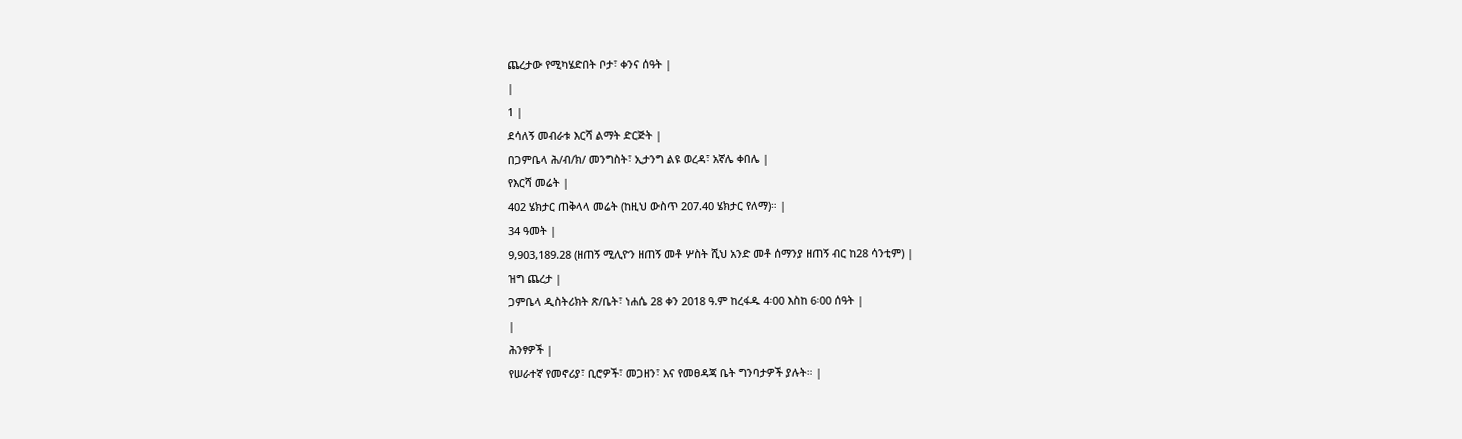ጨረታው የሚካሄድበት ቦታ፣ ቀንና ሰዓት |
|
1 |
ደሳለኝ መብራቱ እርሻ ልማት ድርጅት |
በጋምቤላ ሕ/ብ/ክ/ መንግስት፣ ኢታንግ ልዩ ወረዳ፣ አኛሌ ቀበሌ |
የእርሻ መሬት |
402 ሄክታር ጠቅላላ መሬት (ከዚህ ውስጥ 207.40 ሄክታር የለማ)። |
34 ዓመት |
9,903,189.28 (ዘጠኝ ሚሊዮን ዘጠኝ መቶ ሦስት ሺህ አንድ መቶ ሰማንያ ዘጠኝ ብር ከ28 ሳንቲም) |
ዝግ ጨረታ |
ጋምቤላ ዲስትሪክት ጽ/ቤት፣ ነሐሴ 28 ቀን 2018 ዓ.ም ከረፋዱ 4፡00 እስከ 6፡00 ሰዓት |
|
ሕንፃዎች |
የሠራተኛ የመኖሪያ፣ ቢሮዎች፣ መጋዘን፣ እና የመፀዳጃ ቤት ግንባታዎች ያሉት። |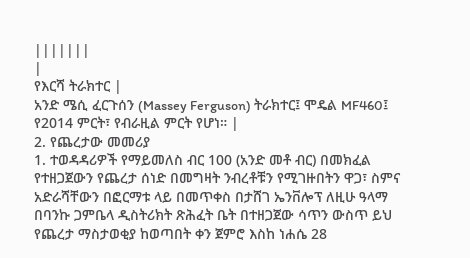|||||||
|
የእርሻ ትራክተር |
አንድ ሜሲ ፈርጉሰን (Massey Ferguson) ትራክተር፤ ሞዴል MF460፤ የ2014 ምርት፣ የብራዚል ምርት የሆነ። |
2. የጨረታው መመሪያ
1. ተወዳዳሪዎች የማይመለስ ብር 100 (አንድ መቶ ብር) በመክፈል የተዘጋጀውን የጨረታ ሰነድ በመግዛት ንብረቶቹን የሚገዙበትን ዋጋ፣ ስምና አድራሻቸውን በፎርማቱ ላይ በመጥቀስ በታሸገ ኤንቨሎፕ ለዚሁ ዓላማ በባንኩ ጋምቤላ ዲስትሪክት ጽሕፈት ቤት በተዘጋጀው ሳጥን ውስጥ ይህ የጨረታ ማስታወቂያ ከወጣበት ቀን ጀምሮ እስከ ነሐሴ 28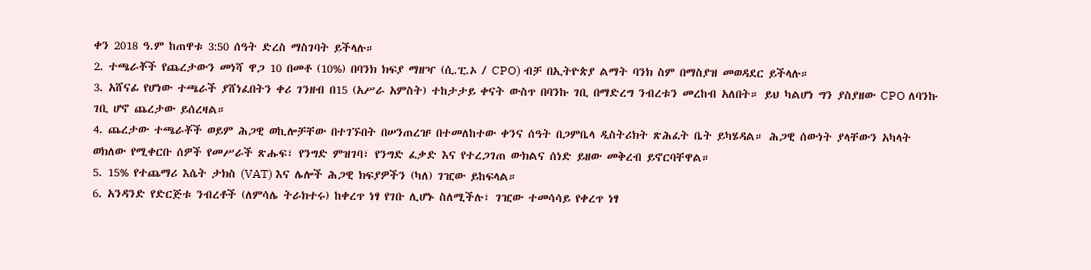ቀን 2018 ዓ.ም ከጠዋቱ 3:50 ሰዓት ድረስ ማስገባት ይችላሉ።
2. ተጫራቾች የጨረታውን መነሻ ዋጋ 10 በመቶ (10%) በባንክ ክፍያ ማዘዣ (ሲ.ፒ.ኦ / CPO) ብቻ በኢትዮጵያ ልማት ባንክ ስም በማስያዝ መወዳደር ይችላሉ።
3. አሸናፊ የሆነው ተጫራች ያሸነፈበትን ቀሪ ገንዘብ በ15 (አሥራ አምስት) ተከታታይ ቀናት ውስጥ በባንኩ ገቢ በማድረግ ንብረቱን መረከብ አለበት። ይህ ካልሆነ ግን ያስያዘው CPO ለባንኩ ገቢ ሆኖ ጨረታው ይሰረዛል።
4. ጨረታው ተጫራቾች ወይም ሕጋዊ ወኪሎቻቸው በተገኙበት በሠንጠረዡ በተመለከተው ቀንና ሰዓት በጋምቤላ ዲስትሪክት ጽሕፈት ቤት ይካሄዳል። ሕጋዊ ሰውነት ያላቸውን አካላት ወክለው የሚቀርቡ ሰዎች የመሥራች ጽሑፍ፣ የንግድ ምዝገባ፣ የንግድ ፈቃድ እና የተረጋገጠ ውክልና ሰነድ ይዘው መቅረብ ይኖርባቸዋል።
5. 15% የተጨማሪ እሴት ታክስ (VAT) እና ሌሎች ሕጋዊ ክፍያዎችን (ካለ) ገዢው ይከፍላል።
6. አንዳንድ የድርጅቱ ንብረቶች (ለምሳሌ ትራክተሩ) ከቀረጥ ነፃ የገቡ ሊሆኑ ስለሚችሉ፣ ገዢው ተመሳሳይ የቀረጥ ነፃ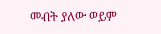መብት ያለው ወይም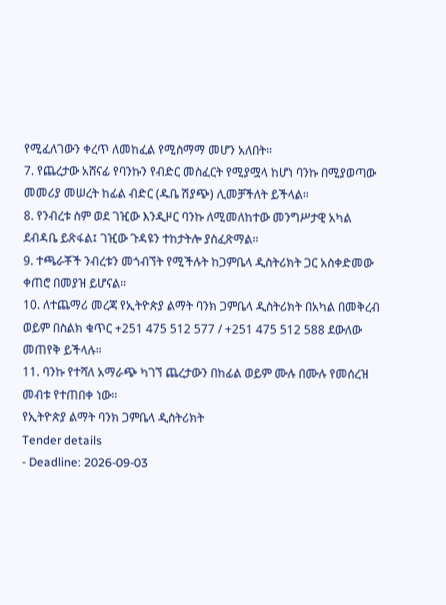የሚፈለገውን ቀረጥ ለመከፈል የሚስማማ መሆን አለበት።
7. የጨረታው አሸናፊ የባንኩን የብድር መስፈርት የሚያሟላ ከሆነ ባንኩ በሚያወጣው መመሪያ መሠረት ከፊል ብድር (ዱቤ ሽያጭ) ሊመቻችለት ይችላል።
8. የንብረቱ ስም ወደ ገዢው እንዲዞር ባንኩ ለሚመለከተው መንግሥታዊ አካል ደብዳቤ ይጽፋል፤ ገዢው ጉዳዩን ተከታትሎ ያስፈጽማል።
9. ተጫራቾች ንብረቱን መጎብኘት የሚችሉት ከጋምቤላ ዲስትሪክት ጋር አስቀድመው ቀጠሮ በመያዝ ይሆናል።
10. ለተጨማሪ መረጃ የኢትዮጵያ ልማት ባንክ ጋምቤላ ዲስትሪክት በአካል በመቅረብ ወይም በስልክ ቁጥር +251 475 512 577 / +251 475 512 588 ደውለው መጠየቅ ይችላሉ።
11. ባንኩ የተሻለ አማራጭ ካገኘ ጨረታውን በከፊል ወይም ሙሉ በሙሉ የመሰረዝ መብቱ የተጠበቀ ነው።
የኢትዮጵያ ልማት ባንክ ጋምቤላ ዲስትሪክት
Tender details
- Deadline: 2026-09-03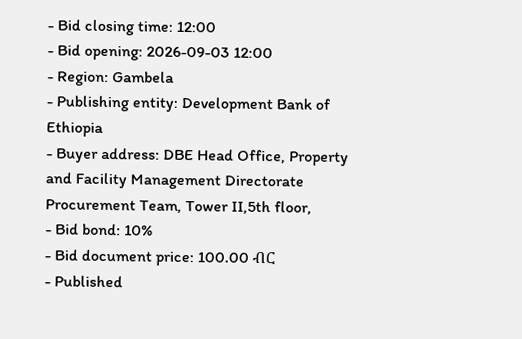- Bid closing time: 12:00
- Bid opening: 2026-09-03 12:00
- Region: Gambela
- Publishing entity: Development Bank of Ethiopia
- Buyer address: DBE Head Office, Property and Facility Management Directorate Procurement Team, Tower II,5th floor,
- Bid bond: 10%
- Bid document price: 100.00 ብር
- Published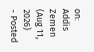on: Addis Zemen (Aug 11, 2026)
- Posted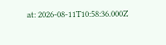at: 2026-08-11T10:58:36.000Z